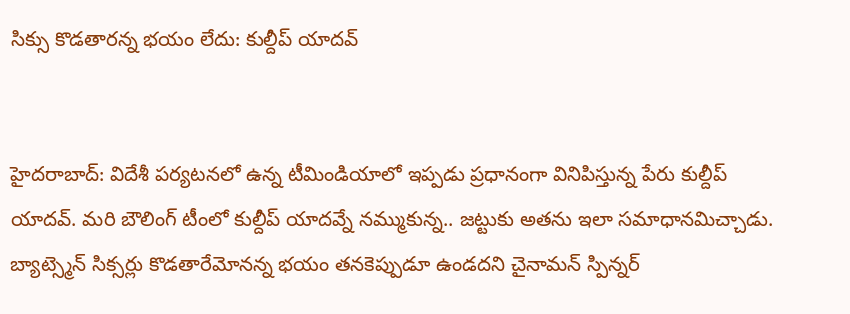సిక్సు కొడతారన్న భయం లేదు: కుల్దీప్ యాదవ్


హైదరాబాద్: విదేశీ పర్యటనలో ఉన్న టీమిండియాలో ఇప్పడు ప్రధానంగా వినిపిస్తున్న పేరు కుల్దీప్ యాదవ్. మరి బౌలింగ్ టీంలో కుల్దీప్ యాదవ్నే నమ్ముకున్న.. జట్టుకు అతను ఇలా సమాధానమిచ్చాడు.
బ్యాట్స్మెన్ సిక్సర్లు కొడతారేమోనన్న భయం తనకెప్పుడూ ఉండదని చైనామన్ స్పిన్నర్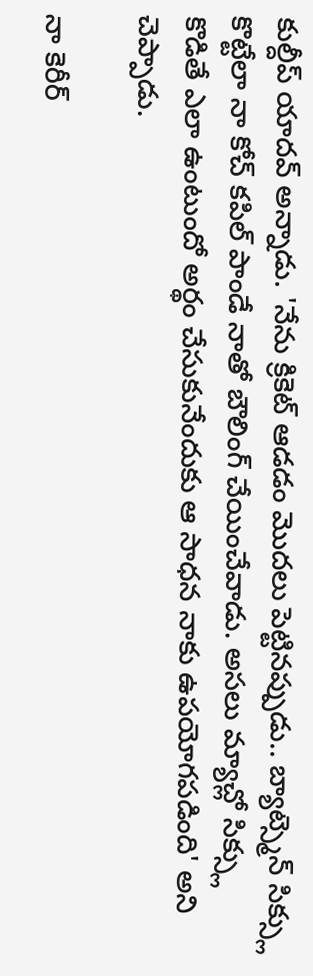కుల్దీప్ యాదవ్ అన్నాడు. 'నేను క్రికెట్ ఆడడం మొదలు పెట్టినప్పుడు.. బ్యాట్స్మెన్ సిక్స్లు కొట్టేలా నా కోచ్ కపిల్ పాండే నాతో బౌలింగ్ చేయించేవాడు. అసలు మ్యాచ్లో సిక్స్లు కొడితే ఎలా ఉంటుందో అర్థం చేసుకునేందుకు ఆ సాధన నాకు ఉపయోగపడింది' అని చెప్పాడు.

నా కెరీర్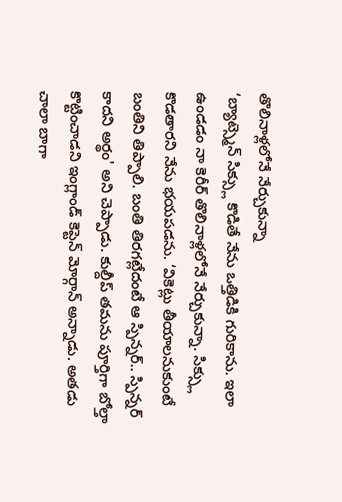తొలినాళ్లలోనే నేర్చుకున్నా
‘బ్యాట్స్మెన్ సిక్స్లు కొడితే నేను ఒత్తిడికి గురికాను. ఇలా ఉండడం నా కెరీర్ తొలినాళ్లలోనే నేర్చుకున్నా. సిక్స్లు కొడతారని నేను భయపడను. ‘వికెట్లు తీయాలనుకుంటే బంతిని తిప్పాలి. బంతి తిరగట్లేదంటే ఆ స్పిన్నర్.. స్పిన్నర్ కాదని అర్థం' అని చెప్పాడు. కుల్దీప్ తమను పూర్తిగా బోల్తా కొట్టించాడని ఇంగ్లాండ్ కెప్టెన్ మోర్గాన్ అన్నాడు. అతడు చాలా బాగా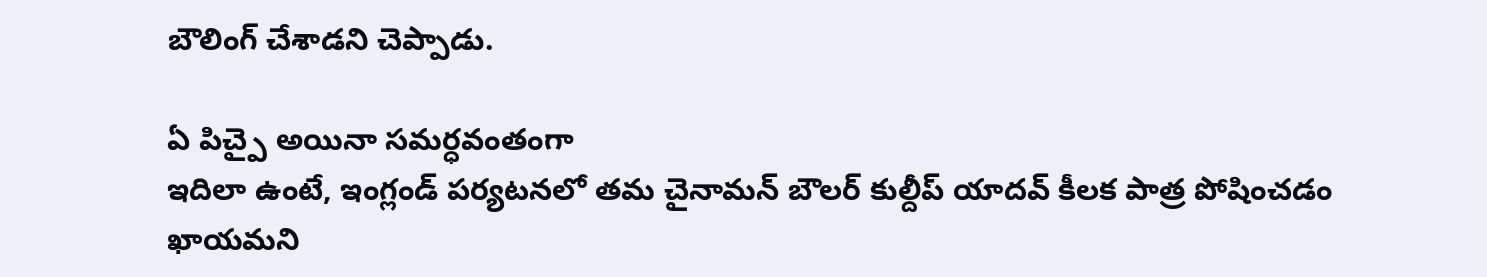బౌలింగ్ చేశాడని చెప్పాడు.

ఏ పిచ్పై అయినా సమర్ధవంతంగా
ఇదిలా ఉంటే, ఇంగ్లండ్ పర్యటనలో తమ చైనామన్ బౌలర్ కుల్దీప్ యాదవ్ కీలక పాత్ర పోషించడం ఖాయమని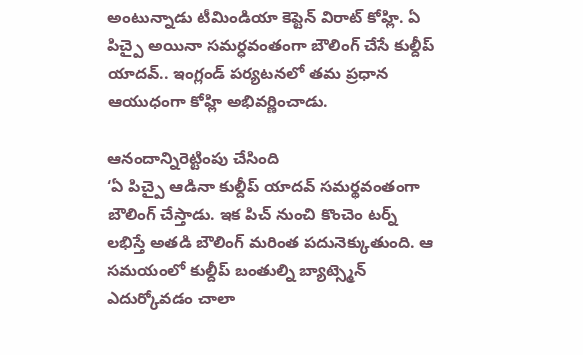అంటున్నాడు టీమిండియా కెప్టెన్ విరాట్ కోహ్లి. ఏ పిచ్పై అయినా సమర్ధవంతంగా బౌలింగ్ చేసే కుల్దీప్ యాదవ్.. ఇంగ్లండ్ పర్యటనలో తమ ప్రధాన ఆయుధంగా కోహ్లి అభివర్ణించాడు.

ఆనందాన్నిరెట్టింపు చేసింది
‘ఏ పిచ్పై ఆడినా కుల్దీప్ యాదవ్ సమర్థవంతంగా బౌలింగ్ చేస్తాడు. ఇక పిచ్ నుంచి కొంచెం టర్న్ లభిస్తే అతడి బౌలింగ్ మరింత పదునెక్కుతుంది. ఆ సమయంలో కుల్దీప్ బంతుల్ని బ్యాట్స్మెన్ ఎదుర్కోవడం చాలా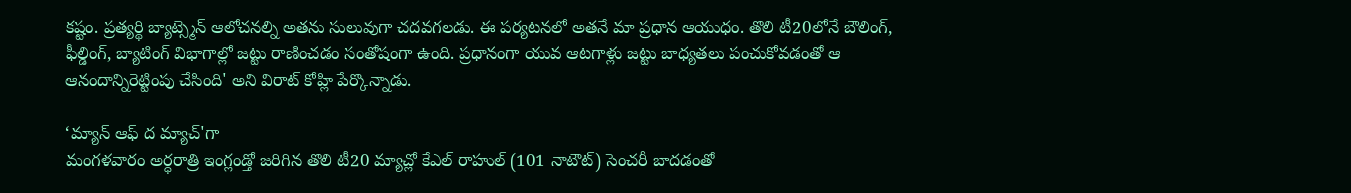కష్టం. ప్రత్యర్థి బ్యాట్స్మెన్ ఆలోచనల్ని అతను సులువుగా చదవగలడు. ఈ పర్యటనలో అతనే మా ప్రధాన ఆయుధం. తొలి టీ20లోనే బౌలింగ్, ఫీల్డింగ్, బ్యాటింగ్ విభాగాల్లో జట్టు రాణించడం సంతోషంగా ఉంది. ప్రధానంగా యువ ఆటగాళ్లు జట్టు బాధ్యతలు పంచుకోవడంతో ఆ ఆనందాన్నిరెట్టింపు చేసింది' అని విరాట్ కోహ్లి పేర్కొన్నాడు.

‘మ్యాన్ ఆఫ్ ద మ్యాచ్'గా
మంగళవారం అర్ధరాత్రి ఇంగ్లండ్తో జరిగిన తొలి టీ20 మ్యాచ్లో కేఎల్ రాహుల్ (101 నాటౌట్) సెంచరీ బాదడంతో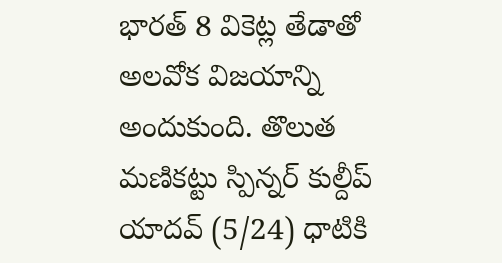భారత్ 8 వికెట్ల తేడాతో అలవోక విజయాన్ని అందుకుంది. తొలుత మణికట్టు స్పిన్నర్ కుల్దీప్ యాదవ్ (5/24) ధాటికి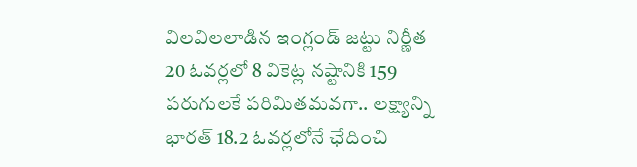విలవిలలాడిన ఇంగ్లండ్ జట్టు నిర్ణీత 20 ఓవర్లలో 8 వికెట్ల నష్టానికి 159 పరుగులకే పరిమితమవగా.. లక్ష్యాన్ని భారత్ 18.2 ఓవర్లలోనే ఛేదించి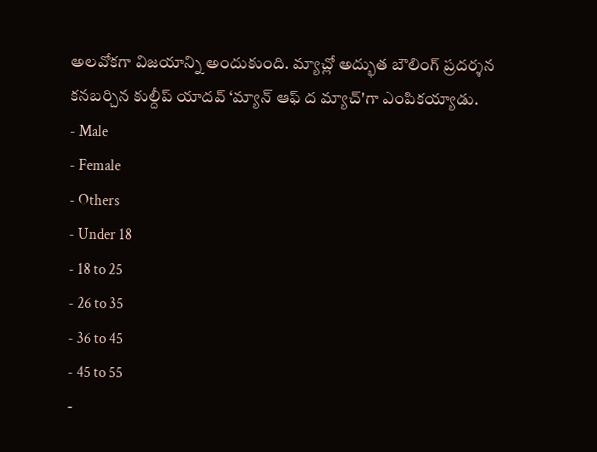అలవోకగా విజయాన్ని అందుకుంది. మ్యాచ్లో అద్భుత బౌలింగ్ ప్రదర్శన కనబర్చిన కుల్దీప్ యాదవ్ ‘మ్యాన్ ఆఫ్ ద మ్యాచ్'గా ఎంపికయ్యాడు.
- Male
- Female
- Others
- Under 18
- 18 to 25
- 26 to 35
- 36 to 45
- 45 to 55
-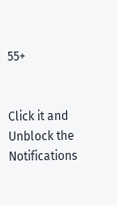55+


Click it and Unblock the Notifications